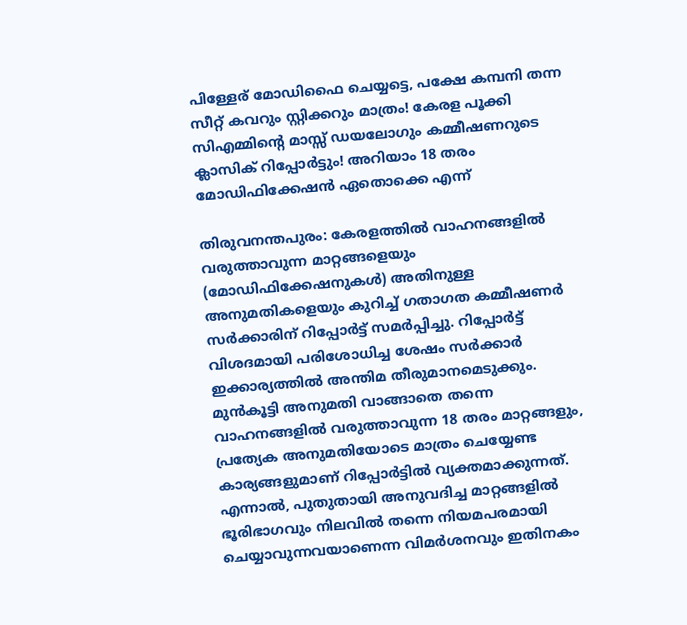പിള്ളേര് മോഡിഫൈ ചെയ്യട്ടെ, പക്ഷേ കമ്പനി തന്ന സീറ്റ് കവറും സ്റ്റിക്കറും മാത്രം! കേരള പൂക്കി സിഎമ്മിന്റെ മാസ്സ് ഡയലോഗും കമ്മീഷണറുടെ ക്ലാസിക് റിപ്പോർട്ടും! അറിയാം 18 തരം മോഡിഫിക്കേഷൻ ഏതൊക്കെ എന്ന്

തിരുവനന്തപുരം: കേരളത്തിൽ വാഹനങ്ങളിൽ വരുത്താവുന്ന മാറ്റങ്ങളെയും (മോഡിഫിക്കേഷനുകൾ) അതിനുള്ള അനുമതികളെയും കുറിച്ച് ഗതാഗത കമ്മീഷണർ സർക്കാരിന് റിപ്പോർട്ട് സമർപ്പിച്ചു. റിപ്പോർട്ട് വിശദമായി പരിശോധിച്ച ശേഷം സർക്കാർ ഇക്കാര്യത്തിൽ അന്തിമ തീരുമാനമെടുക്കും. മുൻകൂട്ടി അനുമതി വാങ്ങാതെ തന്നെ വാഹനങ്ങളിൽ വരുത്താവുന്ന 18 തരം മാറ്റങ്ങളും, പ്രത്യേക അനുമതിയോടെ മാത്രം ചെയ്യേണ്ട കാര്യങ്ങളുമാണ് റിപ്പോർട്ടിൽ വ്യക്തമാക്കുന്നത്. എന്നാൽ, പുതുതായി അനുവദിച്ച മാറ്റങ്ങളിൽ ഭൂരിഭാഗവും നിലവിൽ തന്നെ നിയമപരമായി ചെയ്യാവുന്നവയാണെന്ന വിമർശനവും ഇതിനകം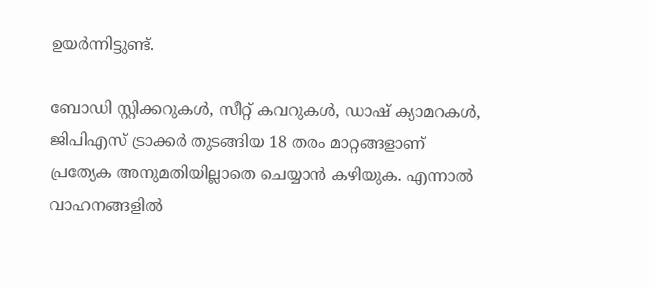ഉയർന്നിട്ടുണ്ട്.

ബോഡി സ്റ്റിക്കറുകൾ, സീറ്റ് കവറുകൾ, ഡാഷ് ക്യാമറകൾ, ജിപിഎസ് ട്രാക്കർ തുടങ്ങിയ 18 തരം മാറ്റങ്ങളാണ് പ്രത്യേക അനുമതിയില്ലാതെ ചെയ്യാൻ കഴിയുക. എന്നാൽ വാഹനങ്ങളിൽ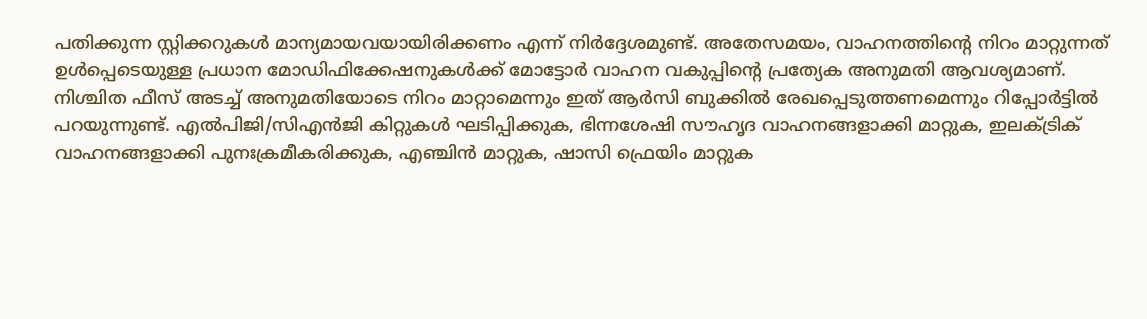പതിക്കുന്ന സ്റ്റിക്കറുകൾ മാന്യമായവയായിരിക്കണം എന്ന് നിർദ്ദേശമുണ്ട്. അതേസമയം, വാഹനത്തിന്റെ നിറം മാറ്റുന്നത് ഉൾപ്പെടെയുള്ള പ്രധാന മോഡിഫിക്കേഷനുകൾക്ക് മോട്ടോർ വാഹന വകുപ്പിന്റെ പ്രത്യേക അനുമതി ആവശ്യമാണ്. നിശ്ചിത ഫീസ് അടച്ച് അനുമതിയോടെ നിറം മാറ്റാമെന്നും ഇത് ആർസി ബുക്കിൽ രേഖപ്പെടുത്തണമെന്നും റിപ്പോർട്ടിൽ പറയുന്നുണ്ട്. എൽപിജി/സിഎൻജി കിറ്റുകൾ ഘടിപ്പിക്കുക, ഭിന്നശേഷി സൗഹൃദ വാഹനങ്ങളാക്കി മാറ്റുക, ഇലക്ട്രിക് വാഹനങ്ങളാക്കി പുനഃക്രമീകരിക്കുക, എഞ്ചിൻ മാറ്റുക, ഷാസി ഫ്രെയിം മാറ്റുക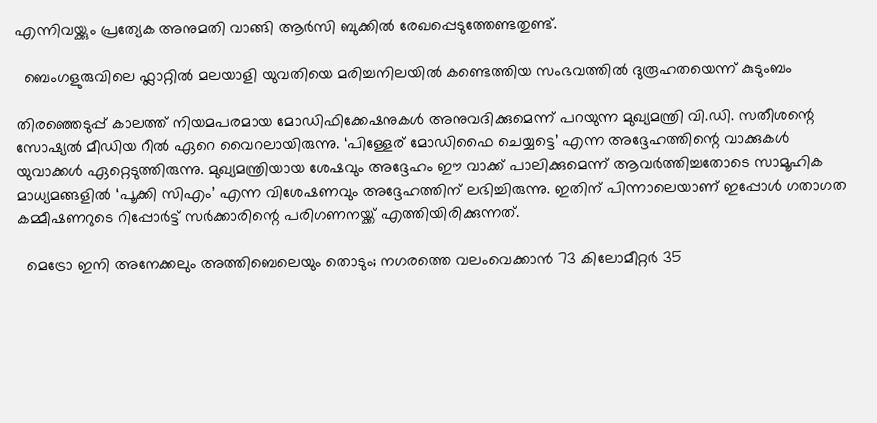എന്നിവയ്ക്കും പ്രത്യേക അനുമതി വാങ്ങി ആർസി ബുക്കിൽ രേഖപ്പെടുത്തേണ്ടതുണ്ട്.

  ബെംഗളുരുവിലെ ഫ്ലാറ്റിൽ മലയാളി യുവതിയെ മരിച്ചനിലയിൽ കണ്ടെത്തിയ സംഭവത്തിൽ ദുരൂഹതയെന്ന് കുടുംബം

തിരഞ്ഞെടുപ്പ് കാലത്ത് നിയമപരമായ മോഡിഫിക്കേഷനുകൾ അനുവദിക്കുമെന്ന് പറയുന്ന മുഖ്യമന്ത്രി വി.ഡി. സതീശന്റെ സോഷ്യൽ മീഡിയ റീൽ ഏറെ വൈറലായിരുന്നു. ‘പിള്ളേര് മോഡിഫൈ ചെയ്യട്ടെ’ എന്ന അദ്ദേഹത്തിന്റെ വാക്കുകൾ യുവാക്കൾ ഏറ്റെടുത്തിരുന്നു. മുഖ്യമന്ത്രിയായ ശേഷവും അദ്ദേഹം ഈ വാക്ക് പാലിക്കുമെന്ന് ആവർത്തിച്ചതോടെ സാമൂഹിക മാധ്യമങ്ങളിൽ ‘പൂക്കി സിഎം’ എന്ന വിശേഷണവും അദ്ദേഹത്തിന് ലഭിച്ചിരുന്നു. ഇതിന് പിന്നാലെയാണ് ഇപ്പോൾ ഗതാഗത കമ്മീഷണറുടെ റിപ്പോർട്ട് സർക്കാരിന്റെ പരിഗണനയ്ക്ക് എത്തിയിരിക്കുന്നത്.

  മെട്രോ ഇനി അനേക്കലും അത്തിബെലെയും തൊടും; നഗരത്തെ വലംവെക്കാൻ 73 കിലോമീറ്റർ 35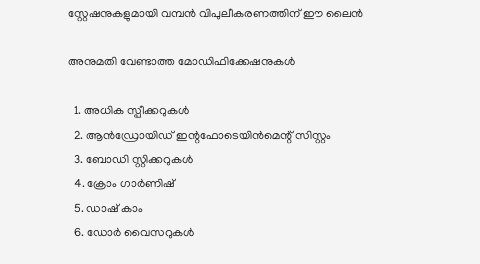സ്റ്റേഷനുകളുമായി വമ്പൻ വിപുലീകരണത്തിന് ഈ ലൈൻ

അനുമതി വേണ്ടാത്ത മോഡിഫിക്കേഷനുകൾ

  1. അധിക സ്പീക്കറുകൾ
  2. ആൻഡ്രോയിഡ് ഇന്റഫോടെയിൻമെന്റ് സിസ്റ്റം
  3. ബോഡി സ്റ്റിക്കറുകൾ
  4. ക്രോം ഗാർണിഷ്
  5. ഡാഷ് കാം
  6. ഡോർ വൈസറുകൾ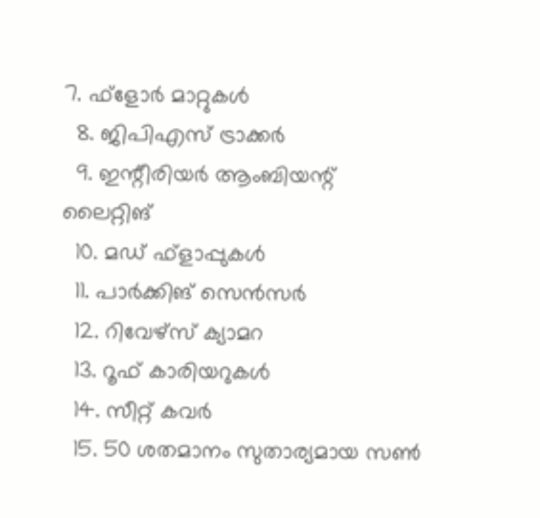7. ഫ്‌ളോർ മാറ്റുകൾ
  8. ജിപിഎസ് ട്രാക്കർ
  9. ഇന്റീരിയർ ആംബിയന്റ് ലൈറ്റിങ്
  10. മഡ് ഫ്‌ളാപ്പുകൾ
  11. പാർക്കിങ് സെൻസർ
  12. റിവേഴ്‌സ് ക്യാമറ
  13. റൂഫ് കാരിയറുകൾ
  14. സീറ്റ് കവർ
  15. 50 ശതമാനം സുതാര്യമായ സൺ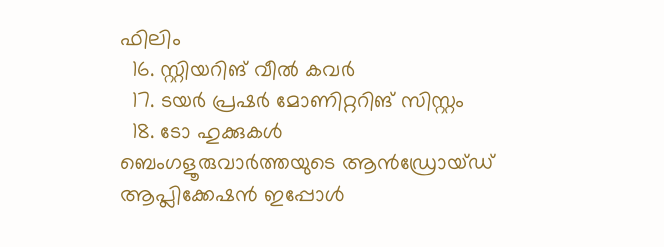ഫിലിം
  16. സ്റ്റിയറിങ് വീൽ കവർ
  17. ടയർ പ്രഷർ മോണിറ്ററിങ് സിസ്റ്റം
  18. ടോ ഹുക്കുകൾ
ബെംഗളൂരുവാർത്തയുടെ ആൻഡ്രോയ്ഡ് ആപ്ലിക്കേഷൻ ഇപ്പോൾ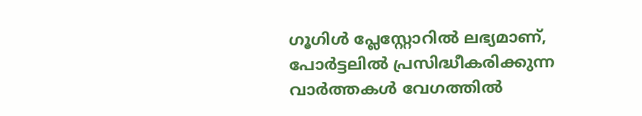ഗൂഗിൾ പ്ലേസ്റ്റോറിൽ ലഭ്യമാണ്, പോർട്ടലിൽ പ്രസിദ്ധീകരിക്കുന്ന വാർത്തകൾ വേഗത്തിൽ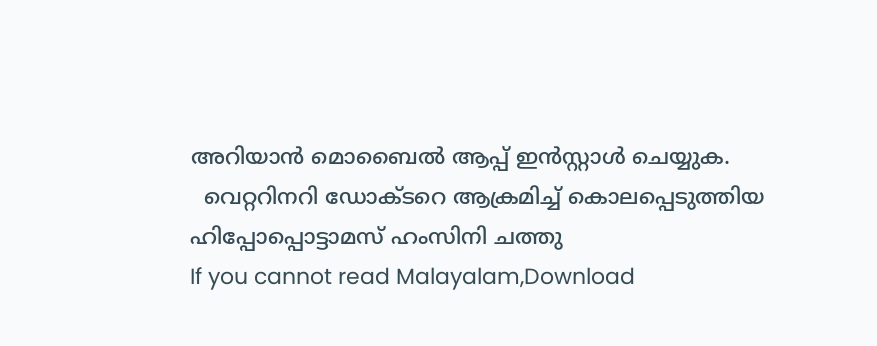അറിയാൻ മൊബൈൽ ആപ്പ് ഇൻസ്റ്റാൾ ചെയ്യുക.
  വെറ്ററിനറി ഡോക്ടറെ ആക്രമിച്ച് കൊലപ്പെടുത്തിയ ഹിപ്പോപ്പൊട്ടാമസ് ഹംസിനി ചത്തു
If you cannot read Malayalam,Download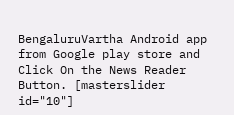BengaluruVartha Android app from Google play store and Click On the News Reader Button. [masterslider id="10"]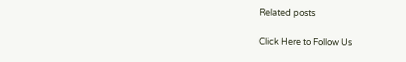Related posts

Click Here to Follow Us